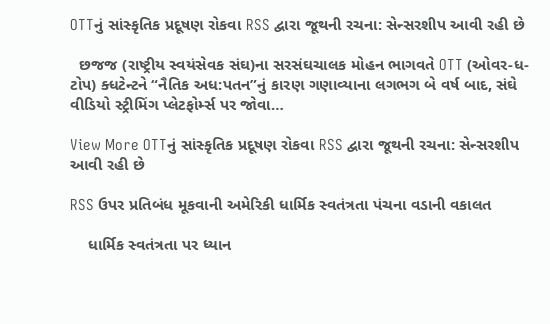OTTનું સાંસ્કૃતિક પ્રદૂષણ રોકવા RSS દ્વારા જૂથની રચના: સેન્સરશીપ આવી રહી છે

  છજજ (રાષ્ટ્રીય સ્વયંસેવક સંઘ)ના સરસંઘચાલક મોહન ભાગવતે OTT (ઓવર-ધ-ટોપ) ક્ધટેન્ટને “નૈતિક અધ:પતન”નું કારણ ગણાવ્યાના લગભગ બે વર્ષ બાદ, સંઘે વીડિયો સ્ટ્રીમિંગ પ્લેટફોર્મ્સ પર જોવા…

View More OTTનું સાંસ્કૃતિક પ્રદૂષણ રોકવા RSS દ્વારા જૂથની રચના: સેન્સરશીપ આવી રહી છે

RSS ઉપર પ્રતિબંધ મૂકવાની અમેરિકી ધાર્મિક સ્વતંત્રતા પંચના વડાની વકાલત

    ધાર્મિક સ્વતંત્રતા પર ધ્યાન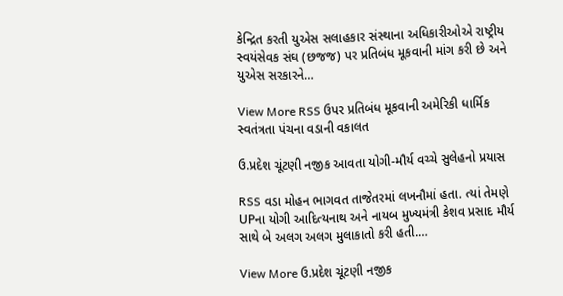કેન્દ્રિત કરતી યુએસ સલાહકાર સંસ્થાના અધિકારીઓએ રાષ્ટ્રીય સ્વયંસેવક સંઘ (છજજ) પર પ્રતિબંધ મૂકવાની માંગ કરી છે અને યુએસ સરકારને…

View More RSS ઉપર પ્રતિબંધ મૂકવાની અમેરિકી ધાર્મિક સ્વતંત્રતા પંચના વડાની વકાલત

ઉ.પ્રદેશ ચૂંટણી નજીક આવતા યોગી-મૌર્ય વચ્ચે સુલેહનો પ્રયાસ

RSS વડા મોહન ભાગવત તાજેતરમાં લખનૌમાં હતા. ત્યાં તેમણે UPના યોગી આદિત્યનાથ અને નાયબ મુખ્યમંત્રી કેશવ પ્રસાદ મૌર્ય સાથે બે અલગ અલગ મુલાકાતો કરી હતી.…

View More ઉ.પ્રદેશ ચૂંટણી નજીક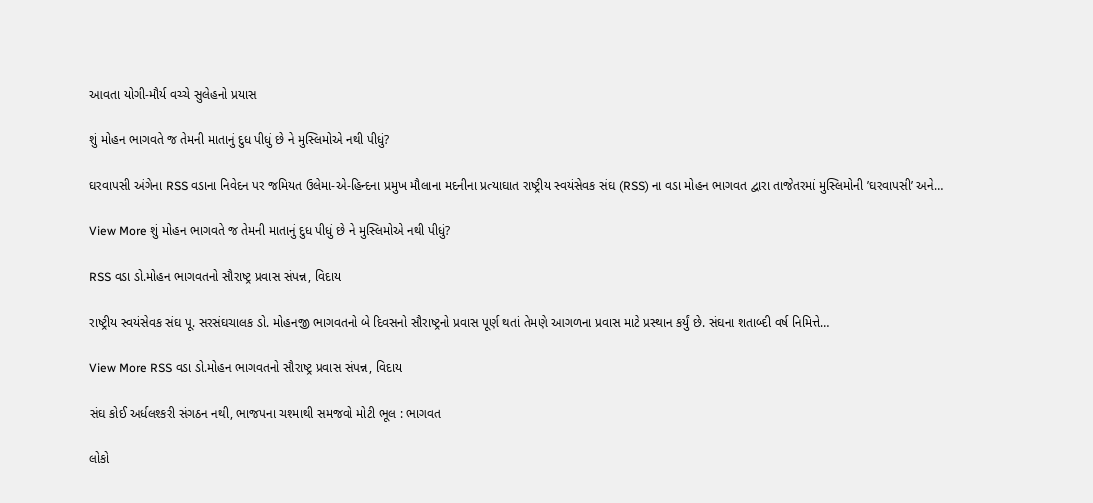આવતા યોગી-મૌર્ય વચ્ચે સુલેહનો પ્રયાસ

શું મોહન ભાગવતે જ તેમની માતાનું દુધ પીધું છે ને મુસ્લિમોએ નથી પીધું?

ઘરવાપસી અંગેના RSS વડાના નિવેદન પર જમિયત ઉલેમા-એ-હિન્દના પ્રમુખ મૌલાના મદનીના પ્રત્યાઘાત રાષ્ટ્રીય સ્વયંસેવક સંઘ (RSS) ના વડા મોહન ભાગવત દ્વારા તાજેતરમાં મુસ્લિમોની ’ઘરવાપસી’ અને…

View More શું મોહન ભાગવતે જ તેમની માતાનું દુધ પીધું છે ને મુસ્લિમોએ નથી પીધું?

RSS વડા ડો.મોહન ભાગવતનો સૌરાષ્ટ્ર પ્રવાસ સંપન્ન, વિદાય

રાષ્ટ્રીય સ્વયંસેવક સંઘ પૂ. સરસંઘચાલક ડો. મોહનજી ભાગવતનો બે દિવસનો સૌરાષ્ટ્રનો પ્રવાસ પૂર્ણ થતાં તેમણે આગળના પ્રવાસ માટે પ્રસ્થાન કર્યું છે. સંઘના શતાબ્દી વર્ષ નિમિત્તે…

View More RSS વડા ડો.મોહન ભાગવતનો સૌરાષ્ટ્ર પ્રવાસ સંપન્ન, વિદાય

સંઘ કોઈ અર્ધલશ્કરી સંગઠન નથી, ભાજપના ચશ્માથી સમજવો મોટી ભૂલ : ભાગવત

લોકો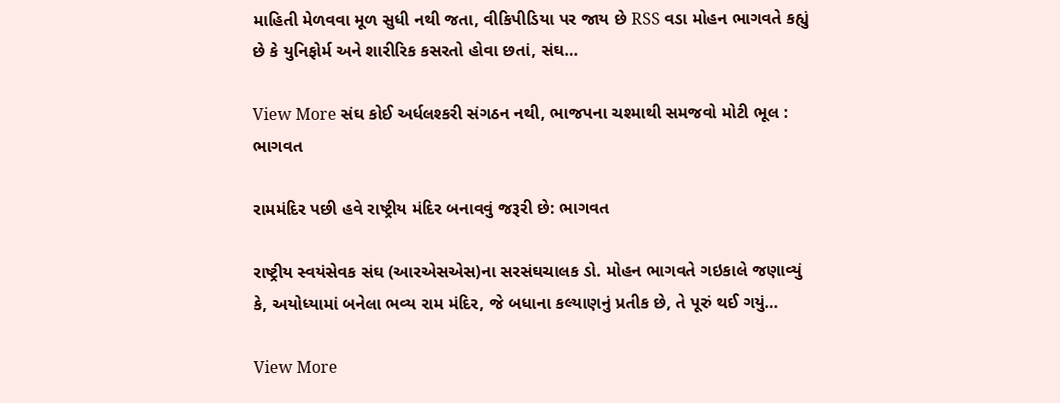માહિતી મેળવવા મૂળ સુધી નથી જતા, વીકિપીડિયા પર જાય છે RSS વડા મોહન ભાગવતે કહ્યું છે કે યુનિફોર્મ અને શારીરિક કસરતો હોવા છતાં, સંઘ…

View More સંઘ કોઈ અર્ધલશ્કરી સંગઠન નથી, ભાજપના ચશ્માથી સમજવો મોટી ભૂલ : ભાગવત

રામમંદિર પછી હવે રાષ્ટ્રીય મંદિર બનાવવું જરૂરી છે: ભાગવત

રાષ્ટ્રીય સ્વયંસેવક સંઘ (આરએસએસ)ના સરસંઘચાલક ડો. મોહન ભાગવતે ગઇકાલે જણાવ્યું કે, અયોધ્યામાં બનેલા ભવ્ય રામ મંદિર, જે બધાના કલ્યાણનું પ્રતીક છે, તે પૂરું થઈ ગયું…

View More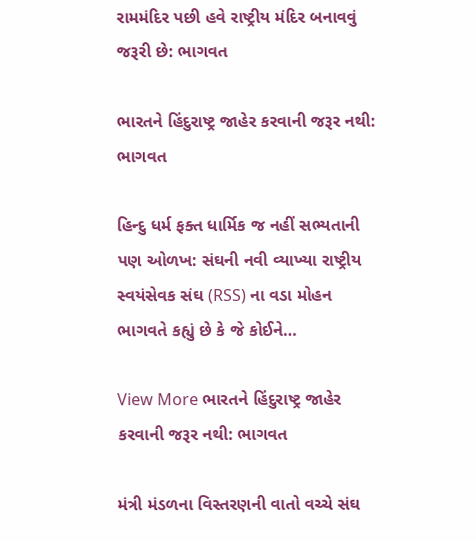રામમંદિર પછી હવે રાષ્ટ્રીય મંદિર બનાવવું જરૂરી છે: ભાગવત

ભારતને હિંદુરાષ્ટ્ર જાહેર કરવાની જરૂર નથી: ભાગવત

હિન્દુ ધર્મ ફક્ત ધાર્મિક જ નહીં સભ્યતાની પણ ઓળખ: સંઘની નવી વ્યાખ્યા રાષ્ટ્રીય સ્વયંસેવક સંઘ (RSS) ના વડા મોહન ભાગવતે કહ્યું છે કે જે કોઈને…

View More ભારતને હિંદુરાષ્ટ્ર જાહેર કરવાની જરૂર નથી: ભાગવત

મંત્રી મંડળના વિસ્તરણની વાતો વચ્ચે સંઘ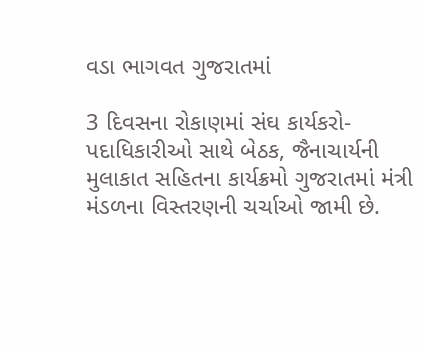વડા ભાગવત ગુજરાતમાં

3 દિવસના રોકાણમાં સંઘ કાર્યકરો-પદાધિકારીઓ સાથે બેઠક, જૈનાચાર્યની મુલાકાત સહિતના કાર્યક્રમો ગુજરાતમાં મંત્રી મંડળના વિસ્તરણની ચર્ચાઓ જામી છે.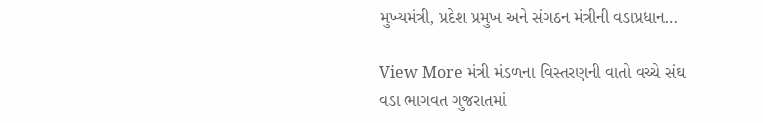મુખ્યમંત્રી, પ્રદેશ પ્રમુખ અને સંગઠન મંત્રીની વડાપ્રધાન…

View More મંત્રી મંડળના વિસ્તરણની વાતો વચ્ચે સંઘ વડા ભાગવત ગુજરાતમાં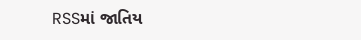RSSમાં જાતિય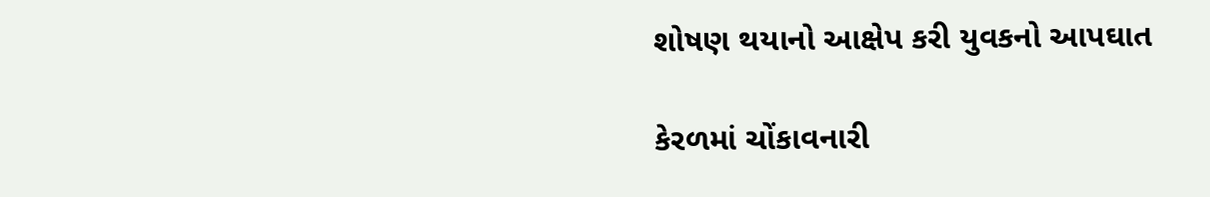શોષણ થયાનો આક્ષેપ કરી યુવકનો આપઘાત

કેરળમાં ચોંકાવનારી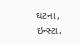ઘટના, ઇન્સ્ટા.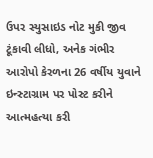ઉપર સ્યુસાઇડ નોટ મુકી જીવ ટૂંકાવી લીધો, અનેક ગંભીર આરોપો કેરળના 26 વર્ષીય યુવાને ઇન્સ્ટાગ્રામ પર પોસ્ટ કરીને આત્મહત્યા કરી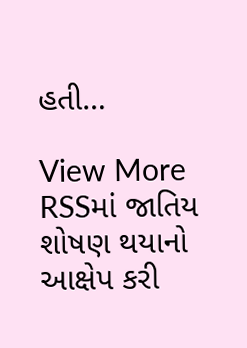હતી…

View More RSSમાં જાતિય શોષણ થયાનો આક્ષેપ કરી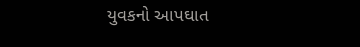યુવકનો આપઘાત